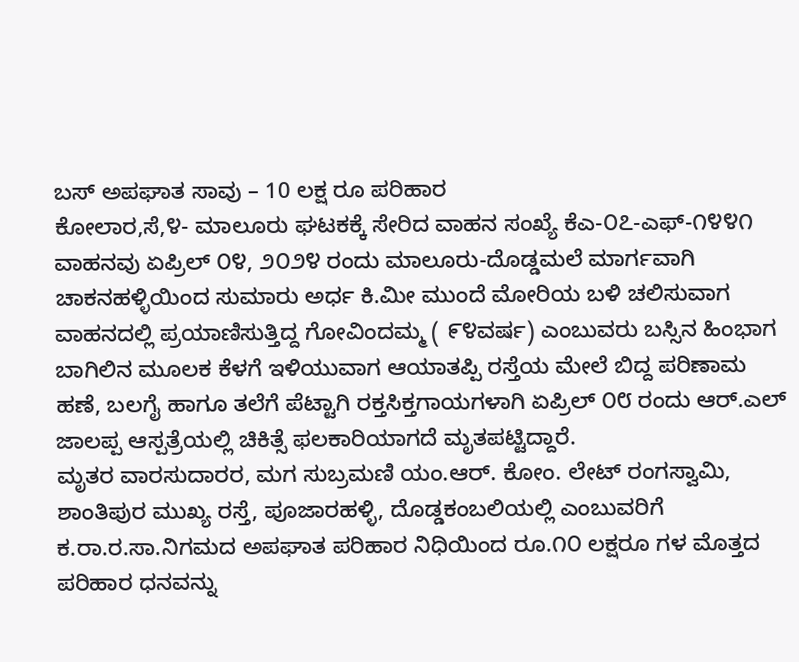ಬಸ್ ಅಪಘಾತ ಸಾವು – 10 ಲಕ್ಷ ರೂ ಪರಿಹಾರ
ಕೋಲಾರ,ಸೆ,೪- ಮಾಲೂರು ಘಟಕಕ್ಕೆ ಸೇರಿದ ವಾಹನ ಸಂಖ್ಯೆ ಕೆಎ-೦೭-ಎಫ್-೧೪೪೧ ವಾಹನವು ಏಪ್ರಿಲ್ ೦೪, ೨೦೨೪ ರಂದು ಮಾಲೂರು-ದೊಡ್ಡಮಲೆ ಮಾರ್ಗವಾಗಿ ಚಾಕನಹಳ್ಳಿಯಿಂದ ಸುಮಾರು ಅರ್ಧ ಕಿ.ಮೀ ಮುಂದೆ ಮೋರಿಯ ಬಳಿ ಚಲಿಸುವಾಗ ವಾಹನದಲ್ಲಿ ಪ್ರಯಾಣಿಸುತ್ತಿದ್ದ ಗೋವಿಂದಮ್ಮ ( ೯೪ವರ್ಷ) ಎಂಬುವರು ಬಸ್ಸಿನ ಹಿಂಭಾಗ ಬಾಗಿಲಿನ ಮೂಲಕ ಕೆಳಗೆ ಇಳಿಯುವಾಗ ಆಯಾತಪ್ಪಿ ರಸ್ತೆಯ ಮೇಲೆ ಬಿದ್ದ ಪರಿಣಾಮ ಹಣೆ, ಬಲಗೈ ಹಾಗೂ ತಲೆಗೆ ಪೆಟ್ಟಾಗಿ ರಕ್ತಸಿಕ್ತಗಾಯಗಳಾಗಿ ಏಪ್ರಿಲ್ ೦೮ ರಂದು ಆರ್.ಎಲ್ ಜಾಲಪ್ಪ ಆಸ್ಪತ್ರೆಯಲ್ಲಿ ಚಿಕಿತ್ಸೆ ಫಲಕಾರಿಯಾಗದೆ ಮೃತಪಟ್ಟಿದ್ದಾರೆ.
ಮೃತರ ವಾರಸುದಾರರ, ಮಗ ಸುಬ್ರಮಣಿ ಯಂ.ಆರ್. ಕೋಂ. ಲೇಟ್ ರಂಗಸ್ವಾಮಿ, ಶಾಂತಿಪುರ ಮುಖ್ಯ ರಸ್ತೆ, ಪೂಜಾರಹಳ್ಳಿ, ದೊಡ್ಡಕಂಬಲಿಯಲ್ಲಿ ಎಂಬುವರಿಗೆ ಕ.ರಾ.ರ.ಸಾ.ನಿಗಮದ ಅಪಘಾತ ಪರಿಹಾರ ನಿಧಿಯಿಂದ ರೂ.೧೦ ಲಕ್ಷರೂ ಗಳ ಮೊತ್ತದ ಪರಿಹಾರ ಧನವನ್ನು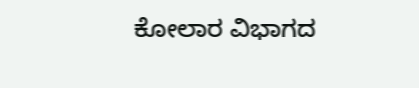ಕೋಲಾರ ವಿಭಾಗದ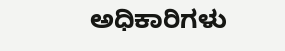ಅಧಿಕಾರಿಗಳು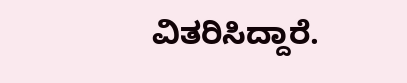ವಿತರಿಸಿದ್ದಾರೆ.